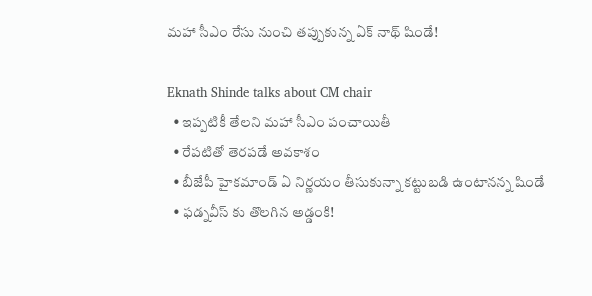మహా సీఎం రేసు నుంచి తప్పుకున్న ఏక్ నాథ్ షిండే!

Eknath Shinde talks about CM chair
  • ఇప్పటికీ తేలని మహా సీఎం పంచాయితీ
  • రేపటితో తెరపడే అవకాశం
  • బీజేపీ హైకమాండ్ ఏ నిర్ణయం తీసుకున్నా కట్టుబడి ఉంటానన్న షిండే
  • ఫడ్నవీస్ కు తొలగిన అడ్డంకి!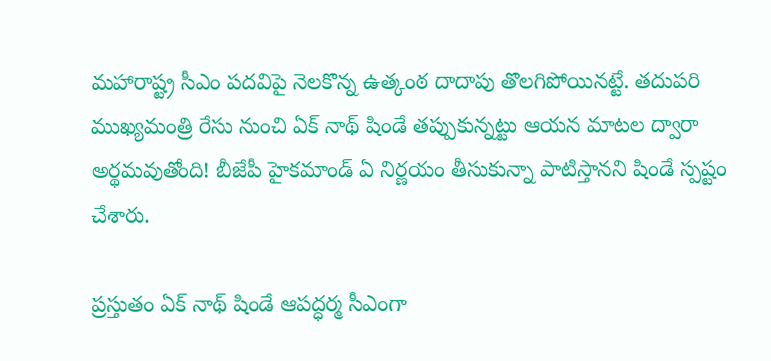మహారాష్ట్ర సీఎం పదవిపై నెలకొన్న ఉత్కంఠ దాదాపు తొలగిపోయినట్టే. తదుపరి ముఖ్యమంత్రి రేసు నుంచి ఏక్ నాథ్ షిండే తప్పుకున్నట్టు ఆయన మాటల ద్వారా అర్థమవుతోంది! బీజేపీ హైకమాండ్ ఏ నిర్ణయం తీసుకున్నా పాటిస్తానని షిండే స్పష్టం చేశారు.

ప్రస్తుతం ఏక్ నాథ్ షిండే ఆపద్ధర్మ సీఎంగా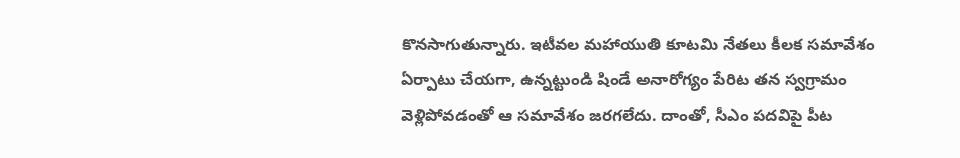కొనసాగుతున్నారు. ఇటీవల మహాయుతి కూటమి నేతలు కీలక సమావేశం ఏర్పాటు చేయగా, ఉన్నట్టుండి షిండే అనారోగ్యం పేరిట తన స్వగ్రామం వెళ్లిపోవడంతో ఆ సమావేశం జరగలేదు. దాంతో, సీఎం పదవిపై పీట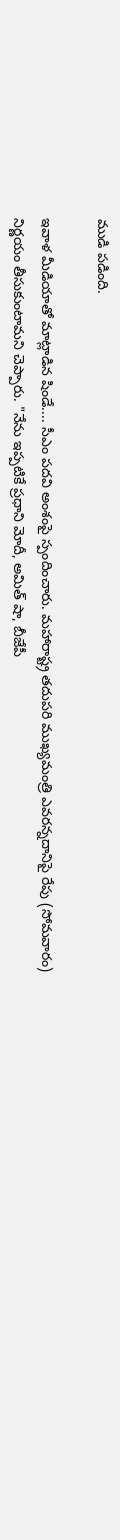ముడి పడింది.

ఇవాళ మీడియాతో మాట్లాడిన షిండే.... సీఎం పదవి అంశంపై స్పందించారు. మహారాష్ట్ర తదుపరి ముఖ్యమంత్రి ఎవరన్నదానిపై రేపు (సోమవారం) నిర్ణయం తీసుకుంటామని చెప్పారు. "నేను ఇప్పటికే ప్రధాని మోదీ, అమిత్ షా, బీజేపీ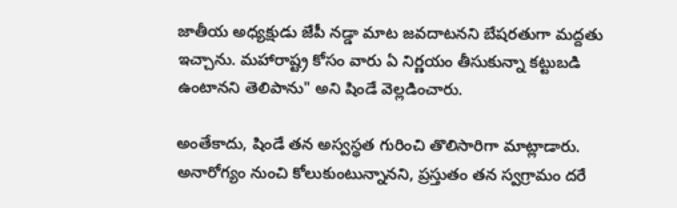జాతీయ అధ్యక్షుడు జేపీ నడ్డా మాట జవదాటనని బేషరతుగా మద్దతు ఇచ్చాను. మహారాష్ట్ర కోసం వారు ఏ నిర్ణయం తీసుకున్నా కట్టుబడి ఉంటానని తెలిపాను" అని షిండే వెల్లడించారు.

అంతేకాదు, షిండే తన అస్వస్థత గురించి తొలిసారిగా మాట్లాడారు. అనారోగ్యం నుంచి కోలుకుంటున్నానని, ప్రస్తుతం తన స్వగ్రామం దరే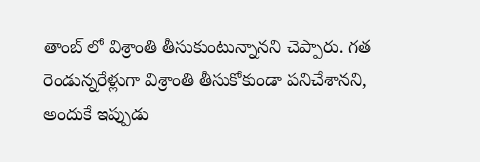తాంబ్ లో విశ్రాంతి తీసుకుంటున్నానని చెప్పారు. గత రెండున్నరేళ్లుగా విశ్రాంతి తీసుకోకుండా పనిచేశానని, అందుకే ఇప్పుడు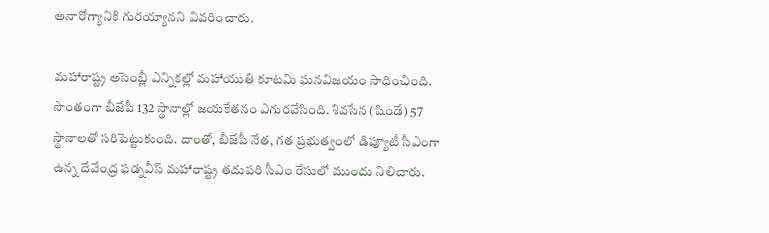అనారోగ్యానికి గురయ్యానని వివరించారు.

మహారాష్ట్ర అసెంబ్లీ ఎన్నికల్లో మహాయుతి కూటమి ఘనవిజయం సాధించింది. సొంతంగా బీజేపీ 132 స్థానాల్లో జయకేతనం ఎగురవేసింది. శివసేన (షిండే) 57 స్థానాలతో సరిపెట్టుకుంది. దాంతో, బీజేపీ నేత, గత ప్రభుత్వంలో డిప్యూటీ సీఎంగా ఉన్న దేవేంద్ర ఫడ్నవీస్ మహారాష్ట్ర తదుపరి సీఎం రేసులో ముందు నిలిచారు.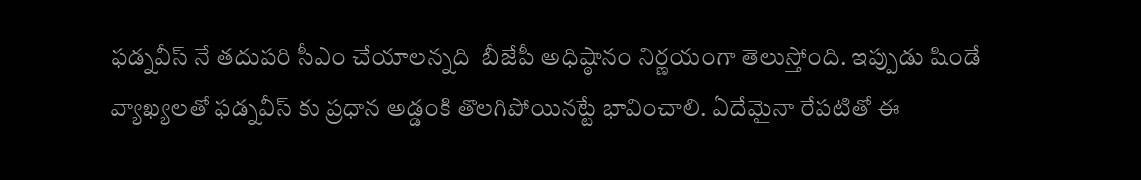ఫడ్నవీస్ నే తదుపరి సీఎం చేయాలన్నది  బీజేపీ అధిష్ఠానం నిర్ణయంగా తెలుస్తోంది. ఇప్పుడు షిండే వ్యాఖ్యలతో ఫడ్నవీస్ కు ప్రధాన అడ్డంకి తొలగిపోయినట్టే భావించాలి. ఏదేమైనా రేపటితో ఈ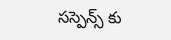సస్పెన్స్ కు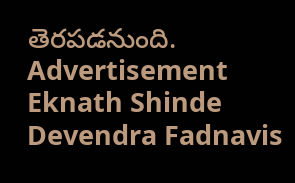తెరపడనుంది.
Advertisement
Eknath Shinde
Devendra Fadnavis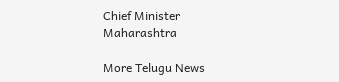Chief Minister
Maharashtra

More Telugu News